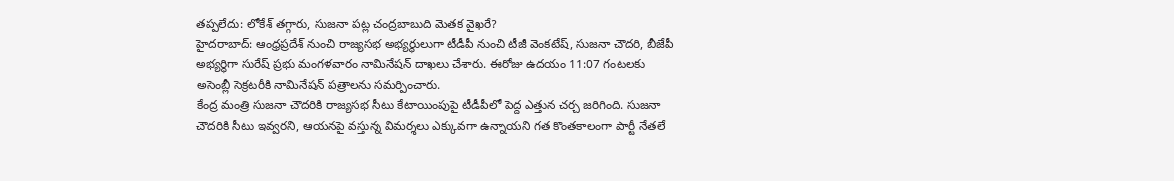తప్పలేదు: లోకేశ్ తగ్గారు, సుజనా పట్ల చంద్రబాబుది మెతక వైఖరే?
హైదరాబాద్: ఆంధ్రప్రదేశ్ నుంచి రాజ్యసభ అభ్యర్థులుగా టీడీపీ నుంచి టీజీ వెంకటేష్, సుజనా చౌదరి, బీజేపీ అభ్యర్థిగా సురేష్ ప్రభు మంగళవారం నామినేషన్ దాఖలు చేశారు. ఈరోజు ఉదయం 11:07 గంటలకు అసెంబ్లీ సెక్రటరీకి నామినేషన్ పత్రాలను సమర్పించారు.
కేంద్ర మంత్రి సుజనా చౌదరికి రాజ్యసభ సీటు కేటాయింపుపై టీడీపీలో పెద్ద ఎత్తున చర్చ జరిగింది. సుజనా చౌదరికి సీటు ఇవ్వరని, ఆయనపై వస్తున్న విమర్శలు ఎక్కువగా ఉన్నాయని గత కొంతకాలంగా పార్టీ నేతలే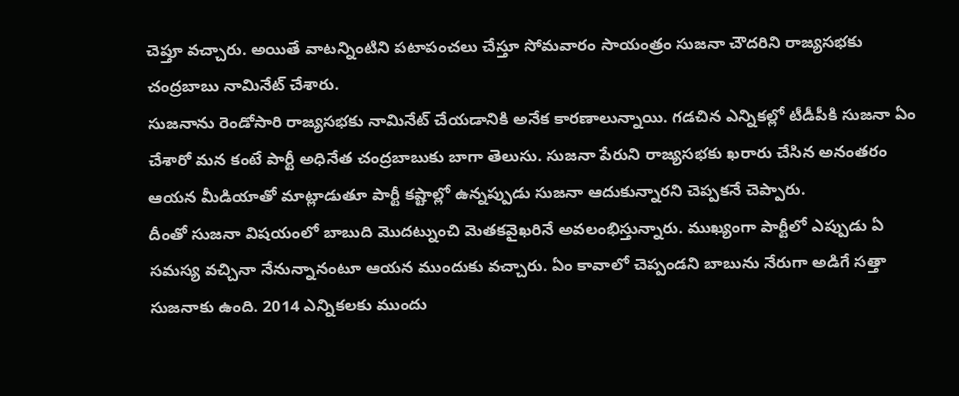చెప్తూ వచ్చారు. అయితే వాటన్నింటిని పటాపంచలు చేస్తూ సోమవారం సాయంత్రం సుజనా చౌదరిని రాజ్యసభకు చంద్రబాబు నామినేట్ చేశారు.
సుజనాను రెండోసారి రాజ్యసభకు నామినేట్ చేయడానికి అనేక కారణాలున్నాయి. గడచిన ఎన్నికల్లో టీడీపీకి సుజనా ఏం చేశారో మన కంటే పార్టీ అధినేత చంద్రబాబుకు బాగా తెలుసు. సుజనా పేరుని రాజ్యసభకు ఖరారు చేసిన అనంతరం ఆయన మీడియాతో మాట్లాడుతూ పార్టీ కష్టాల్లో ఉన్నప్పుడు సుజనా ఆదుకున్నారని చెప్పకనే చెప్పారు.
దీంతో సుజనా విషయంలో బాబుది మొదట్నుంచి మెతకవైఖరినే అవలంభిస్తున్నారు. ముఖ్యంగా పార్టీలో ఎప్పుడు ఏ సమస్య వచ్చినా నేనున్నానంటూ ఆయన ముందుకు వచ్చారు. ఏం కావాలో చెప్పండని బాబును నేరుగా అడిగే సత్తా సుజనాకు ఉంది. 2014 ఎన్నికలకు ముందు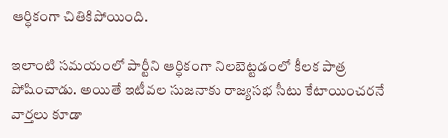ఆర్ధికంగా చితికిపోయింది.

ఇలాంటి సమయంలో పార్టీని ఆర్ధికంగా నిలబెట్టడంలో కీలక పాత్ర పోషించాడు. అయితే ఇటీవల సుజనాకు రాజ్యసభ సీటు కేటాయించరనే వార్తలు కూడా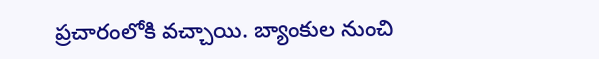ప్రచారంలోకి వచ్చాయి. బ్యాంకుల నుంచి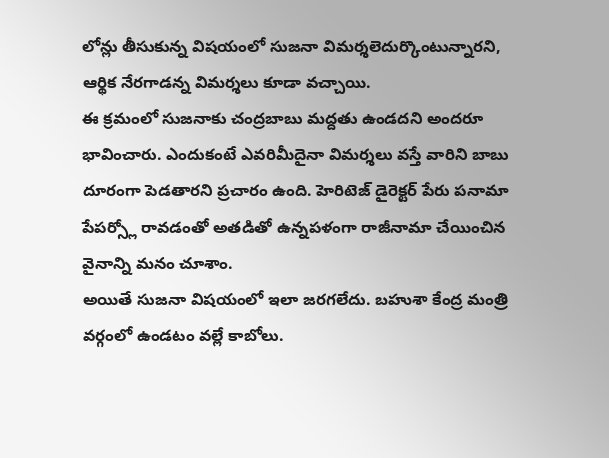లోన్లు తీసుకున్న విషయంలో సుజనా విమర్శలెదుర్కొంటున్నారని, ఆర్థిక నేరగాడన్న విమర్శలు కూడా వచ్చాయి.
ఈ క్రమంలో సుజనాకు చంద్రబాబు మద్దతు ఉండదని అందరూ భావించారు. ఎందుకంటే ఎవరిమీదైనా విమర్శలు వస్తే వారిని బాబు దూరంగా పెడతారని ప్రచారం ఉంది. హెరిటెజ్ డైరెక్టర్ పేరు పనామా పేపర్స్లో రావడంతో అతడితో ఉన్నపళంగా రాజీనామా చేయించిన వైనాన్ని మనం చూశాం.
అయితే సుజనా విషయంలో ఇలా జరగలేదు. బహుశా కేంద్ర మంత్రి వర్గంలో ఉండటం వల్లే కాబోలు.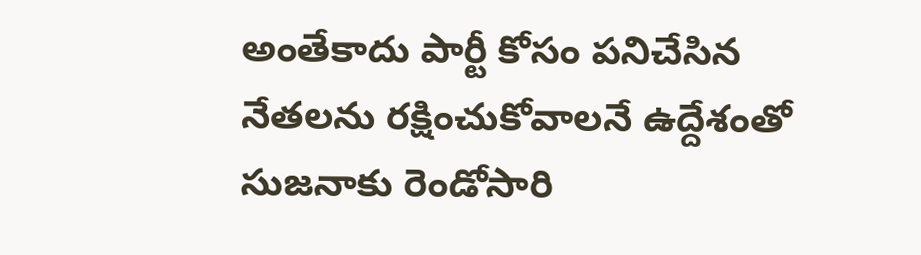అంతేకాదు పార్టీ కోసం పనిచేసిన నేతలను రక్షించుకోవాలనే ఉద్దేశంతో సుజనాకు రెండోసారి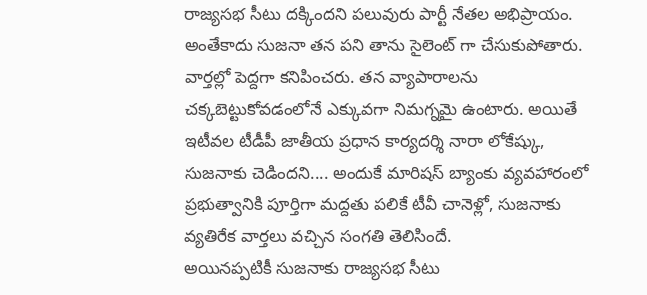రాజ్యసభ సీటు దక్కిందని పలువురు పార్టీ నేతల అభిప్రాయం. అంతేకాదు సుజనా తన పని తాను సైలెంట్ గా చేసుకుపోతారు.
వార్తల్లో పెద్దగా కనిపించరు. తన వ్యాపారాలను చక్కబెట్టుకోవడంలోనే ఎక్కువగా నిమగ్నమై ఉంటారు. అయితే ఇటీవల టీడీపీ జాతీయ ప్రధాన కార్యదర్శి నారా లోకేష్కు, సుజనాకు చెడిందని.... అందుకే మారిషస్ బ్యాంకు వ్యవహారంలో ప్రభుత్వానికి పూర్తిగా మద్దతు పలికే టీవీ చానెళ్లో, సుజనాకు వ్యతిరేక వార్తలు వచ్చిన సంగతి తెలిసిందే.
అయినప్పటికీ సుజనాకు రాజ్యసభ సీటు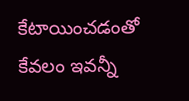కేటాయించడంతో కేవలం ఇవన్నీ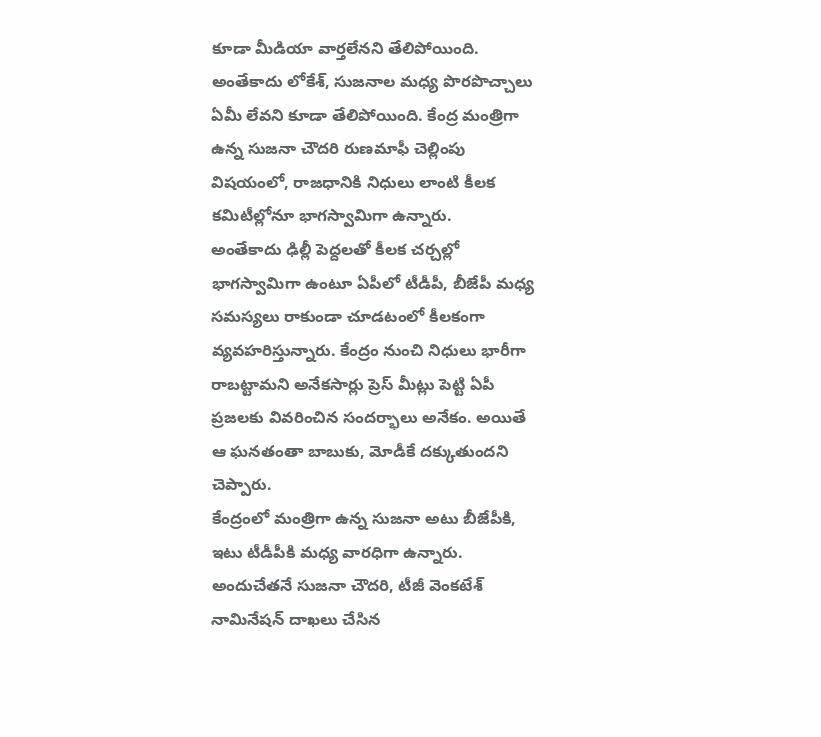కూడా మీడియా వార్తలేనని తేలిపోయింది. అంతేకాదు లోకేశ్, సుజనాల మధ్య పొరపొచ్చాలు ఏమీ లేవని కూడా తేలిపోయింది. కేంద్ర మంత్రిగా ఉన్న సుజనా చౌదరి రుణమాఫీ చెల్లింపు విషయంలో, రాజధానికి నిధులు లాంటి కీలక కమిటీల్లోనూ భాగస్వామిగా ఉన్నారు.
అంతేకాదు ఢిల్లీ పెద్దలతో కీలక చర్చల్లో భాగస్వామిగా ఉంటూ ఏపీలో టీడీపీ, బీజేపీ మధ్య సమస్యలు రాకుండా చూడటంలో కీలకంగా వ్యవహరిస్తున్నారు. కేంద్రం నుంచి నిధులు భారీగా రాబట్టామని అనేకసార్లు ప్రెస్ మీట్లు పెట్టి ఏపీ ప్రజలకు వివరించిన సందర్భాలు అనేకం. అయితే ఆ ఘనతంతా బాబుకు, మోడీకే దక్కుతుందని చెప్పారు.
కేంద్రంలో మంత్రిగా ఉన్న సుజనా అటు బీజేపీకి, ఇటు టీడీపీకి మధ్య వారధిగా ఉన్నారు. అందుచేతనే సుజనా చౌదరి, టీజీ వెంకటేశ్ నామినేషన్ దాఖలు చేసిన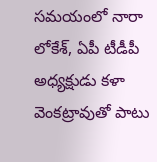సమయంలో నారా లోకేశ్, ఏపీ టీడీపీ అధ్యక్షుడు కళా వెంకట్రావుతో పాటు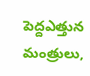పెద్దఎత్తున మంత్రులు,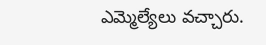ఎమ్మెల్యేలు వచ్చారు.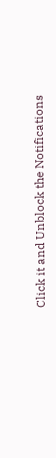Click it and Unblock the Notifications